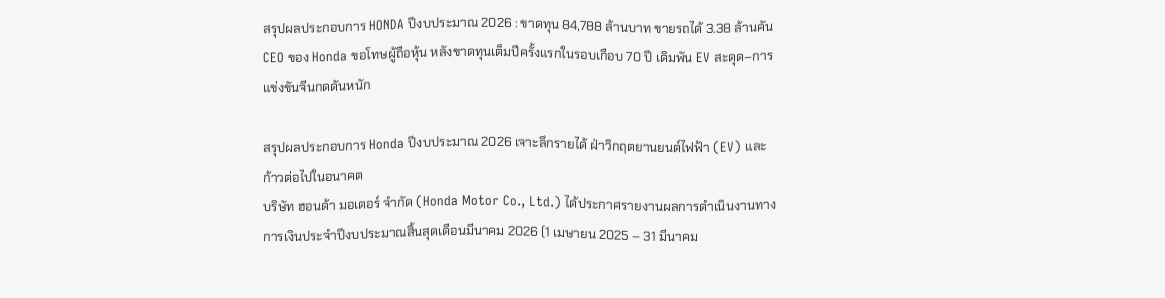สรุปผลประกอบการ HONDA ปีงบประมาณ 2026 : ขาดทุน 84,788 ล้านบาท ขายรถได้ 3.38 ล้านคัน
CEO ของ Honda ขอโทษผู้ถือหุ้น หลังขาดทุนเต็มปีครั้งแรกในรอบเกือบ 70 ปี เดิมพัน EV สะดุด–การแข่งขันจีนกดดันหนัก

สรุปผลประกอบการ Honda ปีงบประมาณ 2026 เจาะลึกรายได้ ฝ่าวิกฤตยานยนต์ไฟฟ้า (EV) และก้าวต่อไปในอนาคต
บริษัท ฮอนด้า มอเตอร์ จำกัด (Honda Motor Co., Ltd.) ได้ประกาศรายงานผลการดำเนินงานทางการเงินประจำปีงบประมาณสิ้นสุดเดือนมีนาคม 2026 (1 เมษายน 2025 – 31 มีนาคม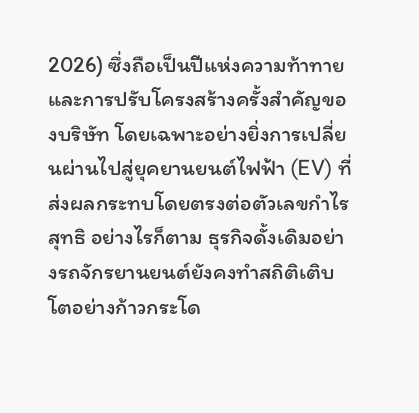2026) ซึ่งถือเป็นปีแห่งความท้าทายและการปรับโครงสร้างครั้งสำคัญของบริษัท โดยเฉพาะอย่างยิ่งการเปลี่ยนผ่านไปสู่ยุคยานยนต์ไฟฟ้า (EV) ที่ส่งผลกระทบโดยตรงต่อตัวเลขกำไรสุทธิ อย่างไรก็ตาม ธุรกิจดั้งเดิมอย่างรถจักรยานยนต์ยังคงทำสถิติเติบโตอย่างก้าวกระโด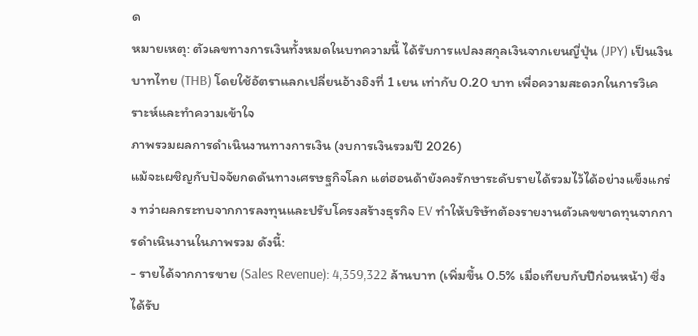ด
หมายเหตุ: ตัวเลขทางการเงินทั้งหมดในบทความนี้ ได้รับการแปลงสกุลเงินจากเยนญี่ปุ่น (JPY) เป็นเงินบาทไทย (THB) โดยใช้อัตราแลกเปลี่ยนอ้างอิงที่ 1 เยน เท่ากับ 0.20 บาท เพื่อความสะดวกในการวิเคราะห์และทำความเข้าใจ
ภาพรวมผลการดำเนินงานทางการเงิน (งบการเงินรวมปี 2026)
แม้จะเผชิญกับปัจจัยกดดันทางเศรษฐกิจโลก แต่ฮอนด้ายังคงรักษาระดับรายได้รวมไว้ได้อย่างแข็งแกร่ง ทว่าผลกระทบจากการลงทุนและปรับโครงสร้างธุรกิจ EV ทำให้บริษัทต้องรายงานตัวเลขขาดทุนจากการดำเนินงานในภาพรวม ดังนี้:
- รายได้จากการขาย (Sales Revenue): 4,359,322 ล้านบาท (เพิ่มขึ้น 0.5% เมื่อเทียบกับปีก่อนหน้า) ซึ่งได้รับ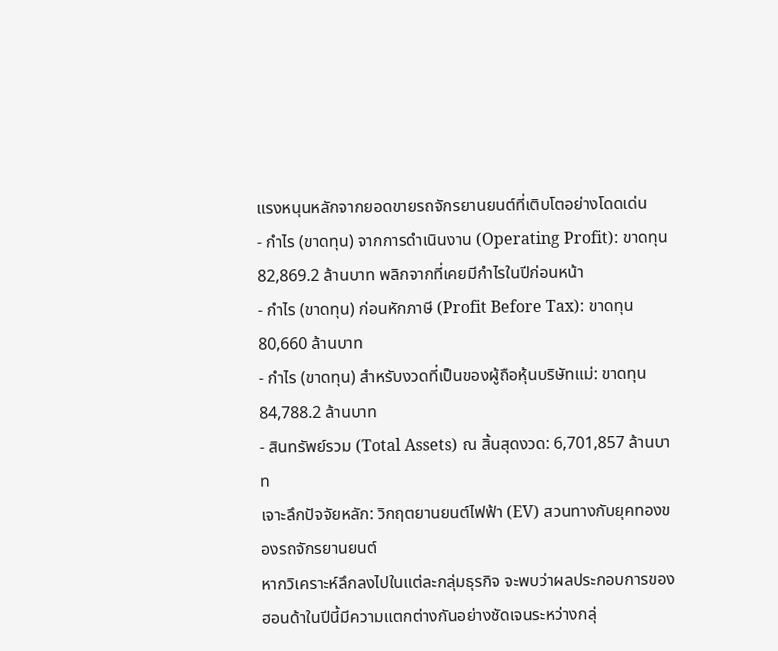แรงหนุนหลักจากยอดขายรถจักรยานยนต์ที่เติบโตอย่างโดดเด่น
- กำไร (ขาดทุน) จากการดำเนินงาน (Operating Profit): ขาดทุน 82,869.2 ล้านบาท พลิกจากที่เคยมีกำไรในปีก่อนหน้า
- กำไร (ขาดทุน) ก่อนหักภาษี (Profit Before Tax): ขาดทุน 80,660 ล้านบาท
- กำไร (ขาดทุน) สำหรับงวดที่เป็นของผู้ถือหุ้นบริษัทแม่: ขาดทุน 84,788.2 ล้านบาท
- สินทรัพย์รวม (Total Assets) ณ สิ้นสุดงวด: 6,701,857 ล้านบาท
เจาะลึกปัจจัยหลัก: วิกฤตยานยนต์ไฟฟ้า (EV) สวนทางกับยุคทองของรถจักรยานยนต์
หากวิเคราะห์ลึกลงไปในแต่ละกลุ่มธุรกิจ จะพบว่าผลประกอบการของฮอนด้าในปีนี้มีความแตกต่างกันอย่างชัดเจนระหว่างกลุ่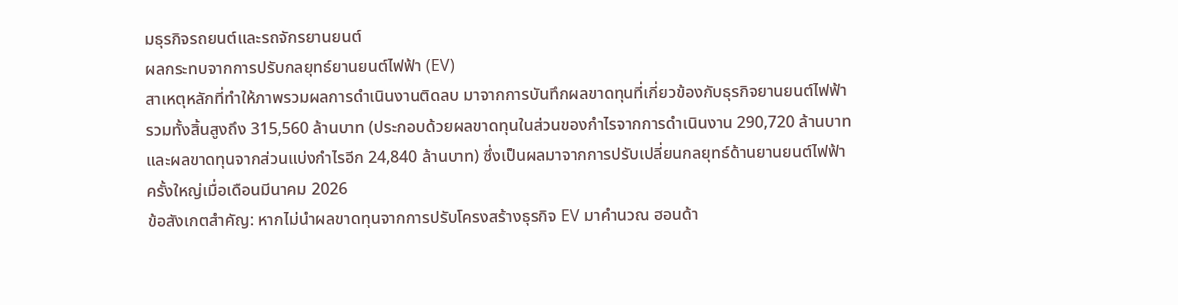มธุรกิจรถยนต์และรถจักรยานยนต์
ผลกระทบจากการปรับกลยุทธ์ยานยนต์ไฟฟ้า (EV)
สาเหตุหลักที่ทำให้ภาพรวมผลการดำเนินงานติดลบ มาจากการบันทึกผลขาดทุนที่เกี่ยวข้องกับธุรกิจยานยนต์ไฟฟ้ารวมทั้งสิ้นสูงถึง 315,560 ล้านบาท (ประกอบด้วยผลขาดทุนในส่วนของกำไรจากการดำเนินงาน 290,720 ล้านบาท และผลขาดทุนจากส่วนแบ่งกำไรอีก 24,840 ล้านบาท) ซึ่งเป็นผลมาจากการปรับเปลี่ยนกลยุทธ์ด้านยานยนต์ไฟฟ้าครั้งใหญ่เมื่อเดือนมีนาคม 2026
ข้อสังเกตสำคัญ: หากไม่นำผลขาดทุนจากการปรับโครงสร้างธุรกิจ EV มาคำนวณ ฮอนด้า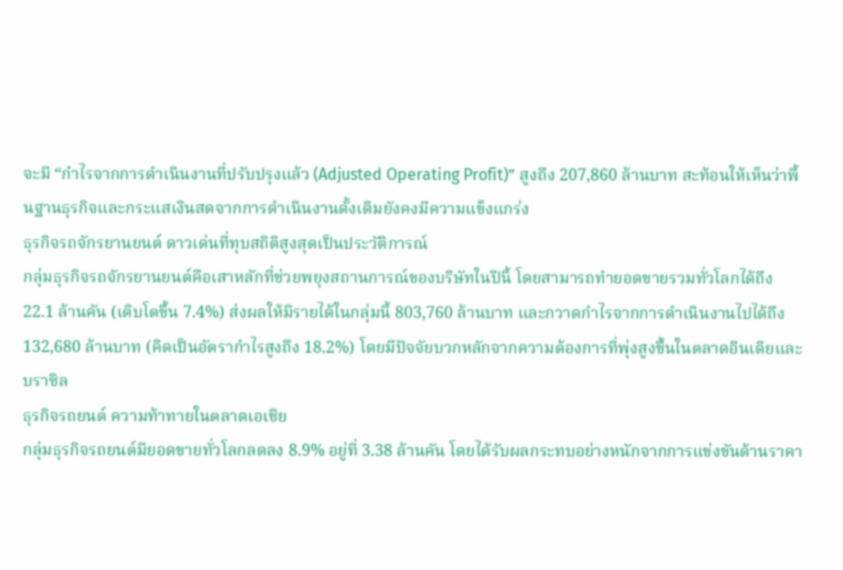จะมี “กำไรจากการดำเนินงานที่ปรับปรุงแล้ว (Adjusted Operating Profit)” สูงถึง 207,860 ล้านบาท สะท้อนให้เห็นว่าพื้นฐานธุรกิจและกระแสเงินสดจากการดำเนินงานดั้งเดิมยังคงมีความแข็งแกร่ง
ธุรกิจรถจักรยานยนต์ ดาวเด่นที่ทุบสถิติสูงสุดเป็นประวัติการณ์
กลุ่มธุรกิจรถจักรยานยนต์คือเสาหลักที่ช่วยพยุงสถานการณ์ของบริษัทในปีนี้ โดยสามารถทำยอดขายรวมทั่วโลกได้ถึง 22.1 ล้านคัน (เติบโตขึ้น 7.4%) ส่งผลให้มีรายได้ในกลุ่มนี้ 803,760 ล้านบาท และกวาดกำไรจากการดำเนินงานไปได้ถึง 132,680 ล้านบาท (คิดเป็นอัตรากำไรสูงถึง 18.2%) โดยมีปัจจัยบวกหลักจากความต้องการที่พุ่งสูงขึ้นในตลาดอินเดียและบราซิล
ธุรกิจรถยนต์ ความท้าทายในตลาดเอเชีย
กลุ่มธุรกิจรถยนต์มียอดขายทั่วโลกลดลง 8.9% อยู่ที่ 3.38 ล้านคัน โดยได้รับผลกระทบอย่างหนักจากการแข่งขันด้านราคา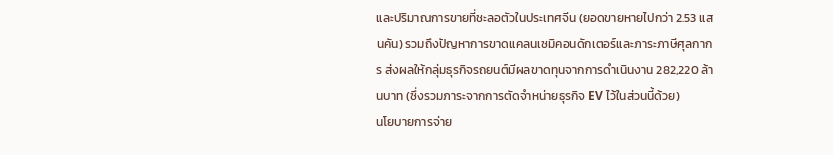และปริมาณการขายที่ชะลอตัวในประเทศจีน (ยอดขายหายไปกว่า 2.53 แสนคัน) รวมถึงปัญหาการขาดแคลนเซมิคอนดักเตอร์และภาระภาษีศุลกากร ส่งผลให้กลุ่มธุรกิจรถยนต์มีผลขาดทุนจากการดำเนินงาน 282,220 ล้านบาท (ซึ่งรวมภาระจากการตัดจำหน่ายธุรกิจ EV ไว้ในส่วนนี้ด้วย)
นโยบายการจ่าย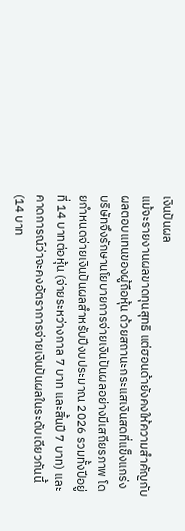เงินปันผล
แม้จะรายงานผลขาดทุนสุทธิ แต่ฮอนด้ายังคงให้ความสำคัญกับผลตอบแทนของผู้ถือหุ้น ด้วยสถานะกระแสเงินสดที่แข็งแกร่ง บริษัทจึงรักษานโยบายการจ่ายเงินปันผลอย่างมีเสถียรภาพ โดยกำหนดจ่ายเงินปันผลสำหรับปีงบประมาณ 2026 รวมทั้งปีอยู่ที่ 14 บาทต่อหุ้น (จ่ายระหว่างกาล 7 บาท และสิ้นปี 7 บาท) และคาดการณ์ว่าจะคงอัตราการจ่ายเงินปันผลในระดับเดียวกันนี้ (14 บาท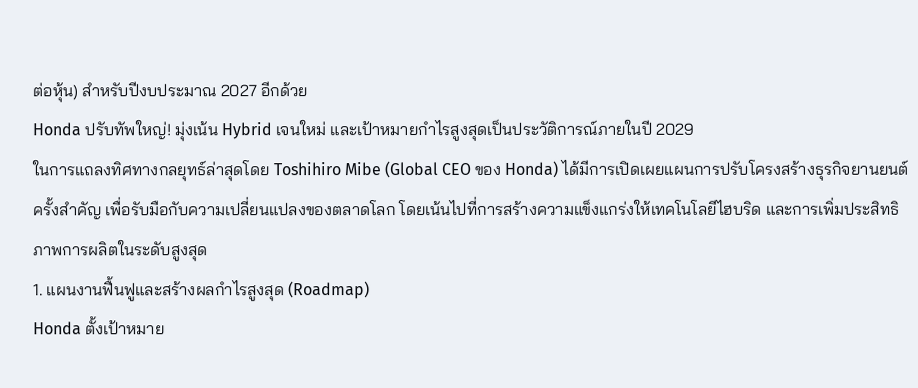ต่อหุ้น) สำหรับปีงบประมาณ 2027 อีกด้วย
Honda ปรับทัพใหญ่! มุ่งเน้น Hybrid เจนใหม่ และเป้าหมายกำไรสูงสุดเป็นประวัติการณ์ภายในปี 2029
ในการแถลงทิศทางกลยุทธ์ล่าสุดโดย Toshihiro Mibe (Global CEO ของ Honda) ได้มีการเปิดเผยแผนการปรับโครงสร้างธุรกิจยานยนต์ครั้งสำคัญ เพื่อรับมือกับความเปลี่ยนแปลงของตลาดโลก โดยเน้นไปที่การสร้างความแข็งแกร่งให้เทคโนโลยีไฮบริด และการเพิ่มประสิทธิภาพการผลิตในระดับสูงสุด
1. แผนงานฟื้นฟูและสร้างผลกำไรสูงสุด (Roadmap)
Honda ตั้งเป้าหมาย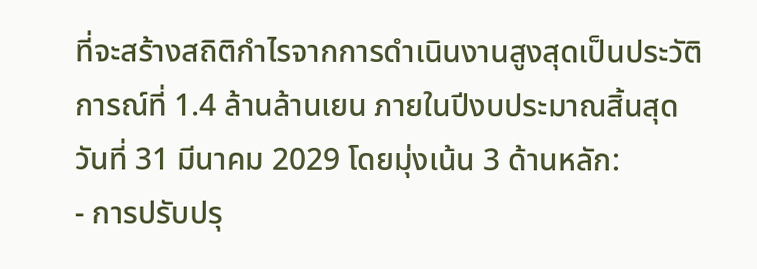ที่จะสร้างสถิติกำไรจากการดำเนินงานสูงสุดเป็นประวัติการณ์ที่ 1.4 ล้านล้านเยน ภายในปีงบประมาณสิ้นสุดวันที่ 31 มีนาคม 2029 โดยมุ่งเน้น 3 ด้านหลัก:
- การปรับปรุ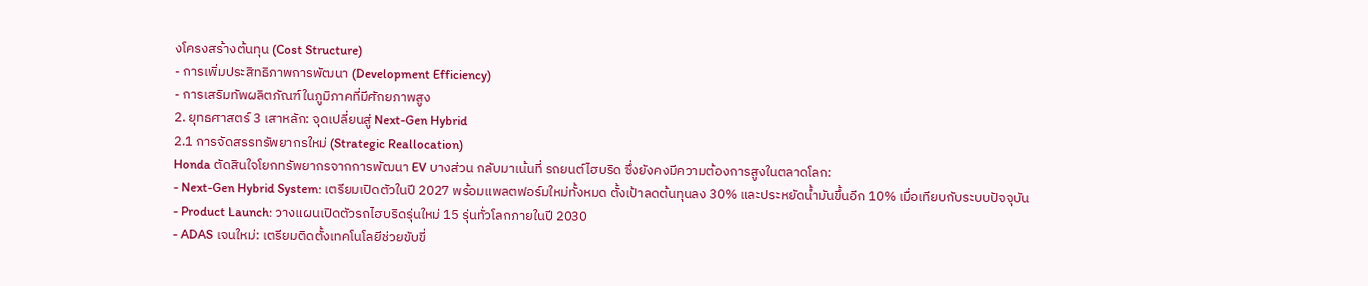งโครงสร้างต้นทุน (Cost Structure)
- การเพิ่มประสิทธิภาพการพัฒนา (Development Efficiency)
- การเสริมทัพผลิตภัณฑ์ในภูมิภาคที่มีศักยภาพสูง
2. ยุทธศาสตร์ 3 เสาหลัก: จุดเปลี่ยนสู่ Next-Gen Hybrid
2.1 การจัดสรรทรัพยากรใหม่ (Strategic Reallocation)
Honda ตัดสินใจโยกทรัพยากรจากการพัฒนา EV บางส่วน กลับมาเน้นที่ รถยนต์ไฮบริด ซึ่งยังคงมีความต้องการสูงในตลาดโลก:
- Next-Gen Hybrid System: เตรียมเปิดตัวในปี 2027 พร้อมแพลตฟอร์มใหม่ทั้งหมด ตั้งเป้าลดต้นทุนลง 30% และประหยัดน้ำมันขึ้นอีก 10% เมื่อเทียบกับระบบปัจจุบัน
- Product Launch: วางแผนเปิดตัวรถไฮบริดรุ่นใหม่ 15 รุ่นทั่วโลกภายในปี 2030
- ADAS เจนใหม่: เตรียมติดตั้งเทคโนโลยีช่วยขับขี่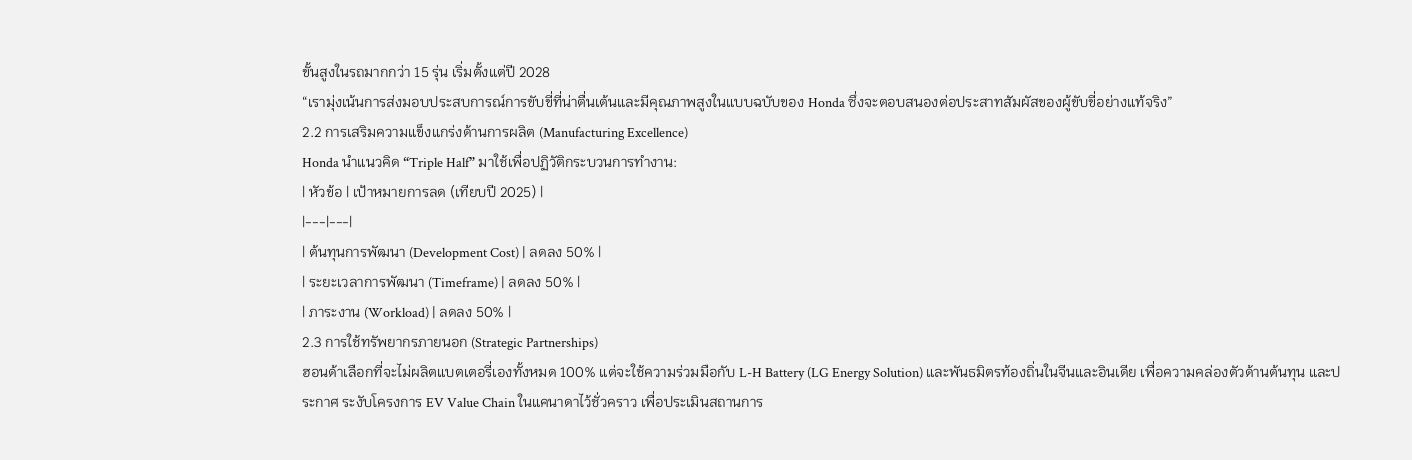ขั้นสูงในรถมากกว่า 15 รุ่น เริ่มตั้งแต่ปี 2028
“เรามุ่งเน้นการส่งมอบประสบการณ์การขับขี่ที่น่าตื่นเต้นและมีคุณภาพสูงในแบบฉบับของ Honda ซึ่งจะตอบสนองต่อประสาทสัมผัสของผู้ขับขี่อย่างแท้จริง”
2.2 การเสริมความแข็งแกร่งด้านการผลิต (Manufacturing Excellence)
Honda นำแนวคิด “Triple Half” มาใช้เพื่อปฏิวัติกระบวนการทำงาน:
| หัวข้อ | เป้าหมายการลด (เทียบปี 2025) |
|---|---|
| ต้นทุนการพัฒนา (Development Cost) | ลดลง 50% |
| ระยะเวลาการพัฒนา (Timeframe) | ลดลง 50% |
| ภาระงาน (Workload) | ลดลง 50% |
2.3 การใช้ทรัพยากรภายนอก (Strategic Partnerships)
ฮอนด้าเลือกที่จะไม่ผลิตแบตเตอรี่เองทั้งหมด 100% แต่จะใช้ความร่วมมือกับ L-H Battery (LG Energy Solution) และพันธมิตรท้องถิ่นในจีนและอินเดีย เพื่อความคล่องตัวด้านต้นทุน และประกาศ ระงับโครงการ EV Value Chain ในแคนาดาไว้ชั่วคราว เพื่อประเมินสถานการ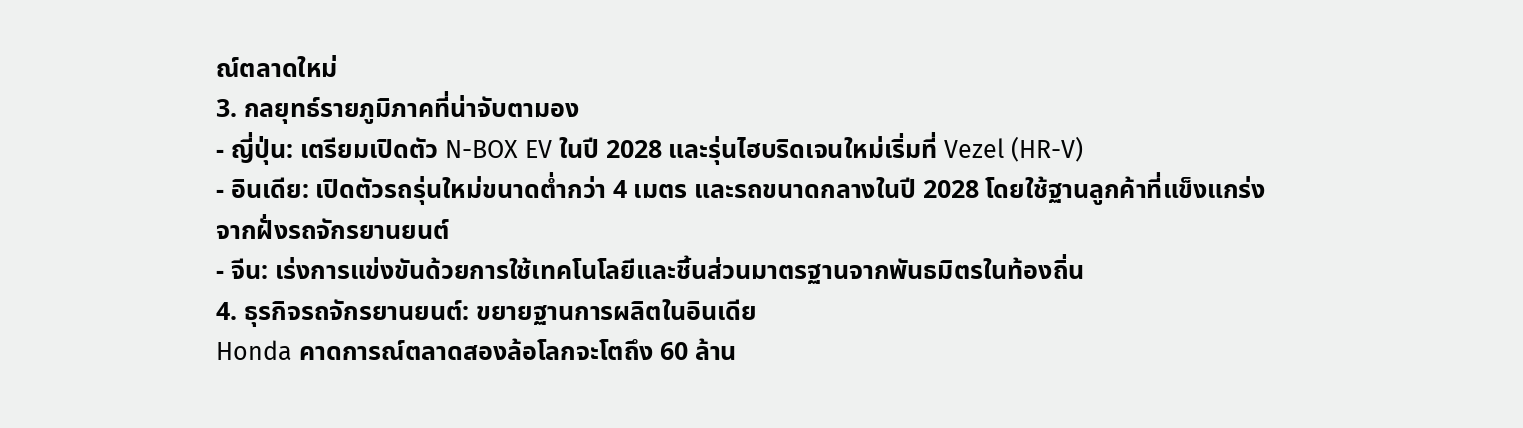ณ์ตลาดใหม่
3. กลยุทธ์รายภูมิภาคที่น่าจับตามอง
- ญี่ปุ่น: เตรียมเปิดตัว N-BOX EV ในปี 2028 และรุ่นไฮบริดเจนใหม่เริ่มที่ Vezel (HR-V)
- อินเดีย: เปิดตัวรถรุ่นใหม่ขนาดต่ำกว่า 4 เมตร และรถขนาดกลางในปี 2028 โดยใช้ฐานลูกค้าที่แข็งแกร่งจากฝั่งรถจักรยานยนต์
- จีน: เร่งการแข่งขันด้วยการใช้เทคโนโลยีและชิ้นส่วนมาตรฐานจากพันธมิตรในท้องถิ่น
4. ธุรกิจรถจักรยานยนต์: ขยายฐานการผลิตในอินเดีย
Honda คาดการณ์ตลาดสองล้อโลกจะโตถึง 60 ล้าน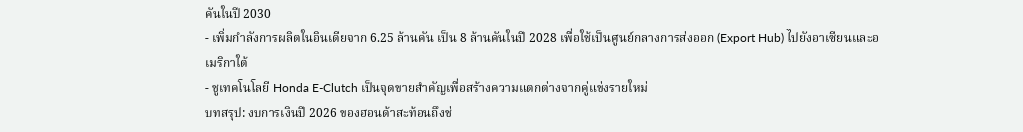คันในปี 2030
- เพิ่มกำลังการผลิตในอินเดียจาก 6.25 ล้านคัน เป็น 8 ล้านคันในปี 2028 เพื่อใช้เป็นศูนย์กลางการส่งออก (Export Hub) ไปยังอาเซียนและอเมริกาใต้
- ชูเทคโนโลยี Honda E-Clutch เป็นจุดขายสำคัญเพื่อสร้างความแตกต่างจากคู่แข่งรายใหม่
บทสรุป: งบการเงินปี 2026 ของฮอนด้าสะท้อนถึงช่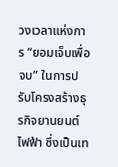วงเวลาแห่งการ “ยอมเจ็บเพื่อจบ” ในการปรับโครงสร้างธุรกิจยานยนต์ไฟฟ้า ซึ่งเป็นเท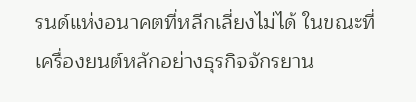รนด์แห่งอนาคตที่หลีกเลี่ยงไม่ได้ ในขณะที่เครื่องยนต์หลักอย่างธุรกิจจักรยาน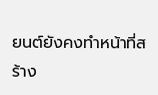ยนต์ยังคงทำหน้าที่สร้าง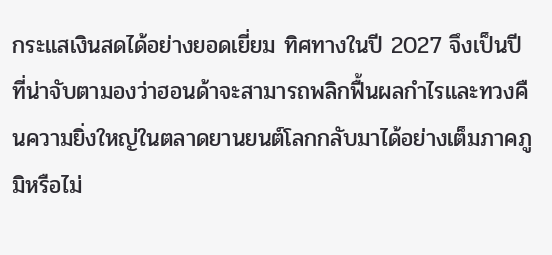กระแสเงินสดได้อย่างยอดเยี่ยม ทิศทางในปี 2027 จึงเป็นปีที่น่าจับตามองว่าฮอนด้าจะสามารถพลิกฟื้นผลกำไรและทวงคืนความยิ่งใหญ่ในตลาดยานยนต์โลกกลับมาได้อย่างเต็มภาคภูมิหรือไม่